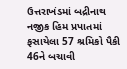ઉત્તરાખંડમાં બદ્રીનાથ નજીક હિમ પ્રપાતમાં ફસાયેલા 57 શ્રમિકો પૈકી 46ને બચાવી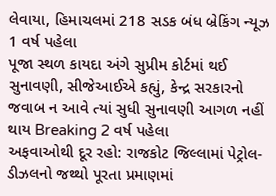લેવાયા, હિમાચલમાં 218 સડક બંધ બ્રેકિંગ ન્યૂઝ 1 વર્ષ પહેલા
પૂજા સ્થળ કાયદા અંગે સુપ્રીમ કોર્ટમાં થઈ સુનાવણી, સીજેઆઈએ કહ્યું, કેન્દ્ર સરકારનો જવાબ ન આવે ત્યાં સુધી સુનાવણી આગળ નહીં થાય Breaking 2 વર્ષ પહેલા
અફવાઓથી દૂર રહો: રાજકોટ જિલ્લામાં પેટ્રોલ-ડીઝલનો જથ્થો પૂરતા પ્રમાણમાં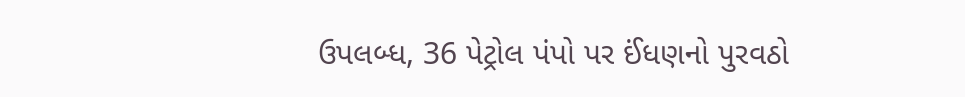ઉપલબ્ધ, 36 પેટ્રોલ પંપો પર ઈંધણનો પુરવઠો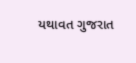યથાવત ગુજરાત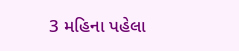3 મહિના પહેલા